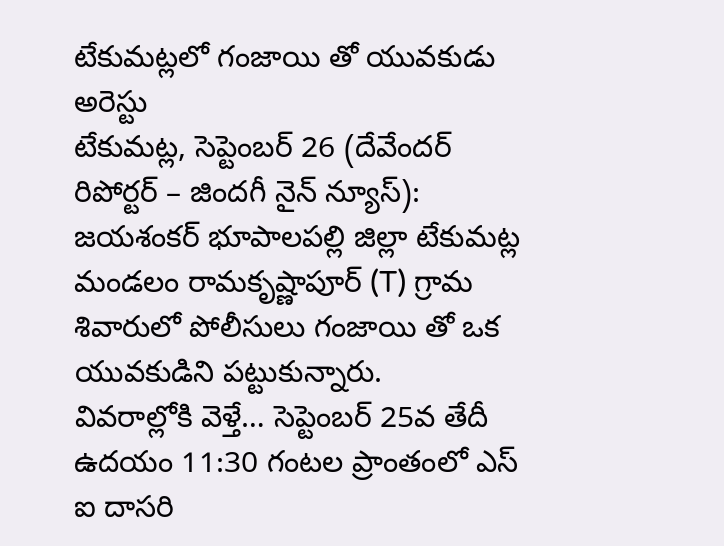టేకుమట్లలో గంజాయి తో యువకుడు అరెస్టు
టేకుమట్ల, సెప్టెంబర్ 26 (దేవేందర్ రిపోర్టర్ – జిందగీ నైన్ న్యూస్): జయశంకర్ భూపాలపల్లి జిల్లా టేకుమట్ల మండలం రామకృష్ణాపూర్ (T) గ్రామ శివారులో పోలీసులు గంజాయి తో ఒక యువకుడిని పట్టుకున్నారు.
వివరాల్లోకి వెళ్తే… సెప్టెంబర్ 25వ తేదీ ఉదయం 11:30 గంటల ప్రాంతంలో ఎస్ ఐ దాసరి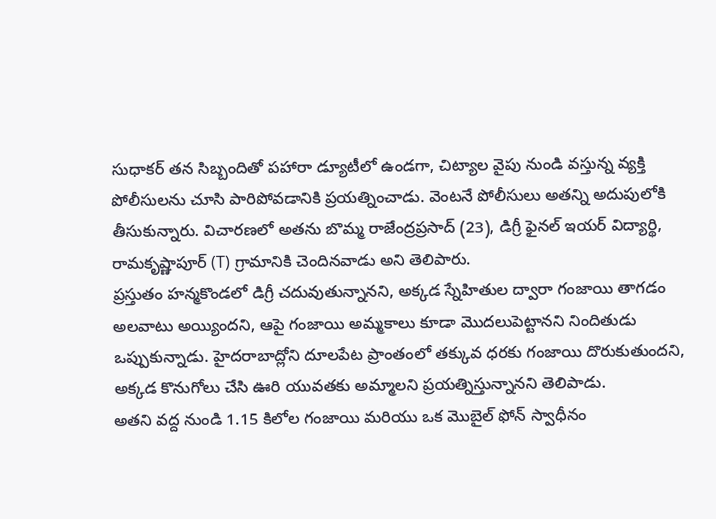సుధాకర్ తన సిబ్బందితో పహారా డ్యూటీలో ఉండగా, చిట్యాల వైపు నుండి వస్తున్న వ్యక్తి పోలీసులను చూసి పారిపోవడానికి ప్రయత్నించాడు. వెంటనే పోలీసులు అతన్ని అదుపులోకి తీసుకున్నారు. విచారణలో అతను బొమ్మ రాజేంద్రప్రసాద్ (23), డిగ్రీ ఫైనల్ ఇయర్ విద్యార్థి, రామకృష్ణాపూర్ (T) గ్రామానికి చెందినవాడు అని తెలిపారు.
ప్రస్తుతం హన్మకొండలో డిగ్రీ చదువుతున్నానని, అక్కడ స్నేహితుల ద్వారా గంజాయి తాగడం అలవాటు అయ్యిందని, ఆపై గంజాయి అమ్మకాలు కూడా మొదలుపెట్టానని నిందితుడు ఒప్పుకున్నాడు. హైదరాబాద్లోని దూలపేట ప్రాంతంలో తక్కువ ధరకు గంజాయి దొరుకుతుందని, అక్కడ కొనుగోలు చేసి ఊరి యువతకు అమ్మాలని ప్రయత్నిస్తున్నానని తెలిపాడు.
అతని వద్ద నుండి 1.15 కిలోల గంజాయి మరియు ఒక మొబైల్ ఫోన్ స్వాధీనం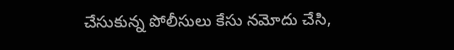చేసుకున్న పోలీసులు కేసు నమోదు చేసి,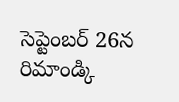సెప్టెంబర్ 26న రిమాండ్కి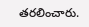తరలించారు.